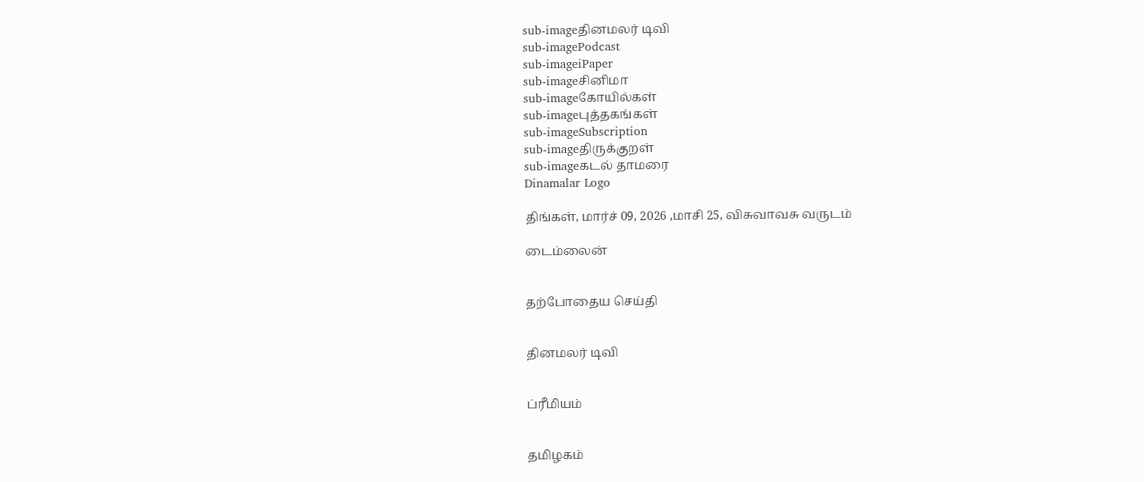sub-imageதினமலர் டிவி
sub-imagePodcast
sub-imageiPaper
sub-imageசினிமா
sub-imageகோயில்கள்
sub-imageபுத்தகங்கள்
sub-imageSubscription
sub-imageதிருக்குறள்
sub-imageகடல் தாமரை
Dinamalar Logo

திங்கள், மார்ச் 09, 2026 ,மாசி 25, விசுவாவசு வருடம்

டைம்லைன்


தற்போதைய செய்தி


தினமலர் டிவி


ப்ரீமியம்


தமிழகம்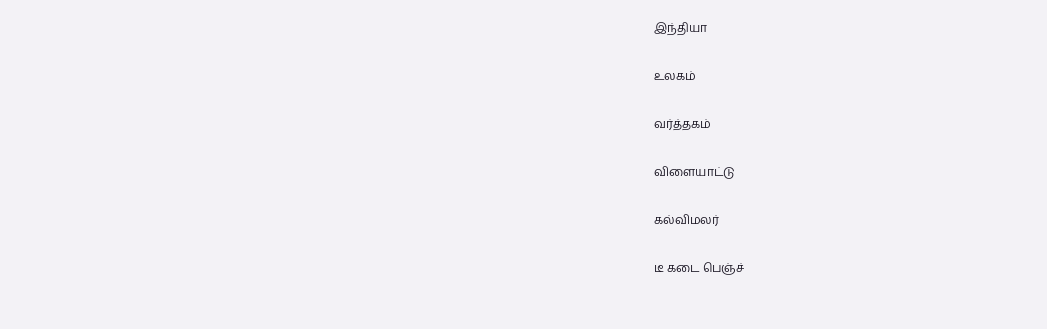இந்தியா


உலகம்


வர்த்தகம்


விளையாட்டு


கல்விமலர்


டீ கடை பெஞ்ச்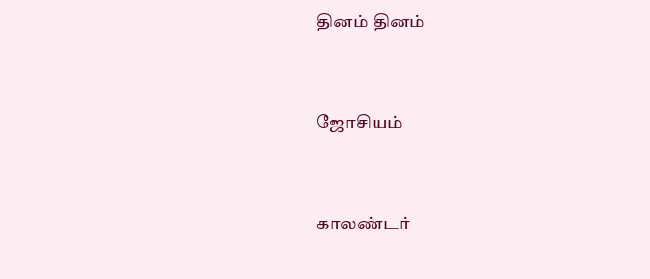தினம் தினம்


ஜோசியம்


காலண்டர்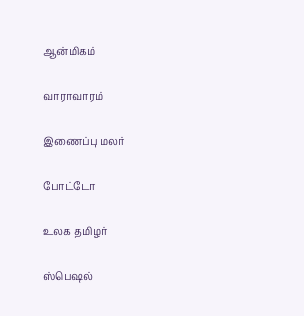ஆன்மிகம்


வாராவாரம்


இணைப்பு மலர்


போட்டோ


உலக தமிழர்


ஸ்பெஷல்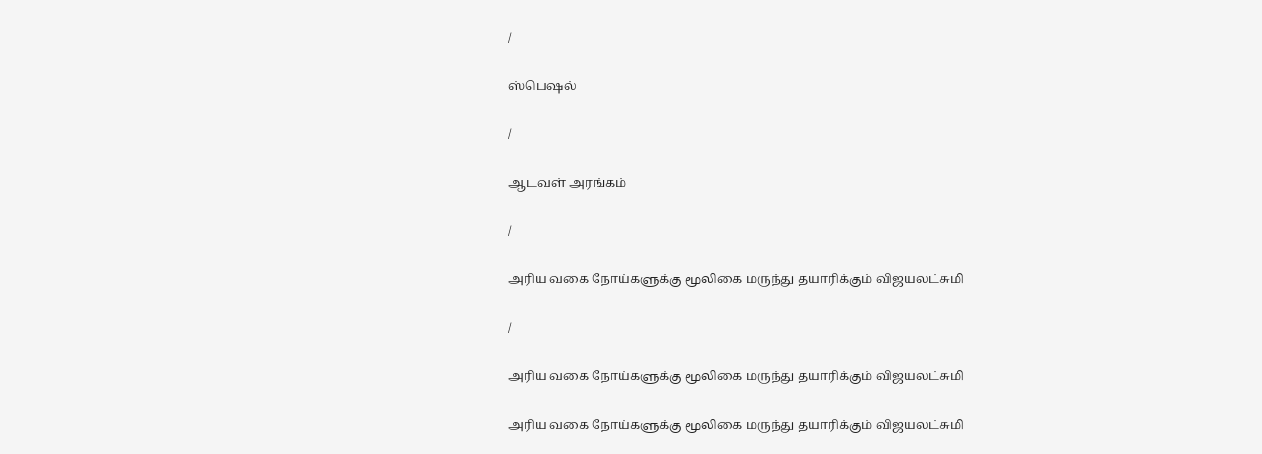/

ஸ்பெஷல்

/

ஆடவள் அரங்கம்

/

அரிய வகை நோய்களுக்கு மூலிகை மருந்து தயாரிக்கும் விஜயலட்சுமி

/

அரிய வகை நோய்களுக்கு மூலிகை மருந்து தயாரிக்கும் விஜயலட்சுமி

அரிய வகை நோய்களுக்கு மூலிகை மருந்து தயாரிக்கும் விஜயலட்சுமி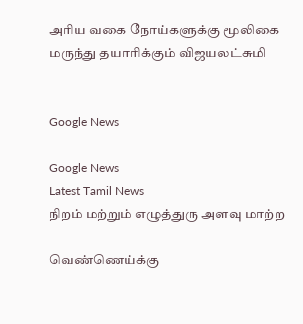அரிய வகை நோய்களுக்கு மூலிகை மருந்து தயாரிக்கும் விஜயலட்சுமி


Google News

Google News
Latest Tamil News
நிறம் மற்றும் எழுத்துரு அளவு மாற்ற

வெண்ணெய்க்கு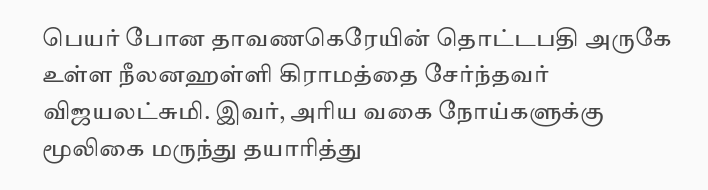பெயர் போன தாவணகெரேயின் தொட்டபதி அருகே உள்ள நீலனஹள்ளி கிராமத்தை சேர்ந்தவர் விஜயலட்சுமி. இவர், அரிய வகை நோய்களுக்கு மூலிகை மருந்து தயாரித்து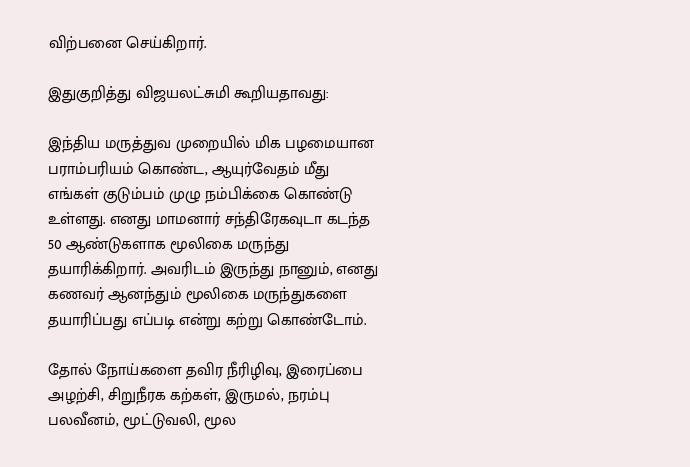விற்பனை செய்கிறார்.

இதுகுறித்து விஜயலட்சுமி கூறியதாவது:

இந்திய மருத்துவ முறையில் மிக பழமையான பராம்பரியம் கொண்ட, ஆயுர்வேதம் மீது எங்கள் குடும்பம் முழு நம்பிக்கை கொண்டு உள்ளது. எனது மாமனார் சந்திரேகவுடா கடந்த 50 ஆண்டுகளாக மூலிகை மருந்து தயாரிக்கிறார். அவரிடம் இருந்து நானும், எனது கணவர் ஆனந்தும் மூலிகை மருந்துகளை தயாரிப்பது எப்படி என்று கற்று கொண்டோம்.

தோல் நோய்களை தவிர நீரிழிவு, இரைப்பை அழற்சி, சிறுநீரக கற்கள், இருமல், நரம்பு பலவீனம், மூட்டுவலி, மூல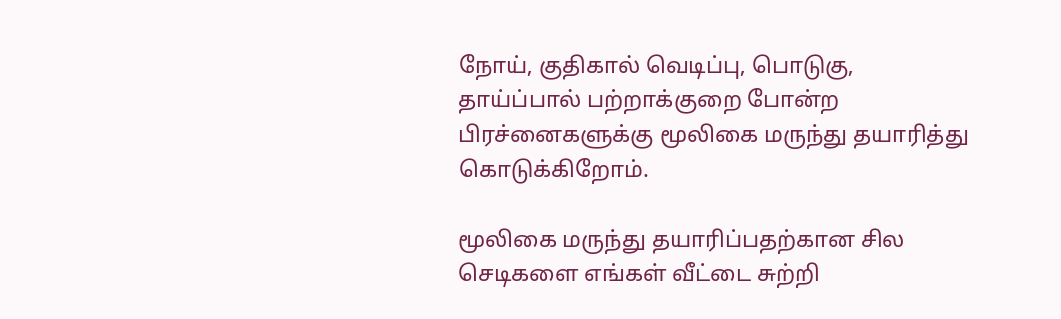நோய், குதிகால் வெடிப்பு, பொடுகு, தாய்ப்பால் பற்றாக்குறை போன்ற பிரச்னைகளுக்கு மூலிகை மருந்து தயாரித்து கொடுக்கிறோம்.

மூலிகை மருந்து தயாரிப்பதற்கான சில செடிகளை எங்கள் வீட்டை சுற்றி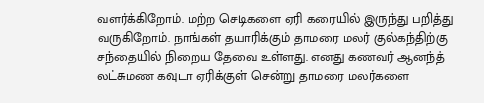வளர்க்கிறோம். மற்ற செடிகளை ஏரி கரையில் இருந்து பறித்து வருகிறோம். நாங்கள் தயாரிக்கும் தாமரை மலர் குல்கந்திற்கு சந்தையில் நிறைய தேவை உள்ளது. எனது கணவர் ஆனந்த் லட்சுமண கவுடா ஏரிக்குள் சென்று தாமரை மலர்களை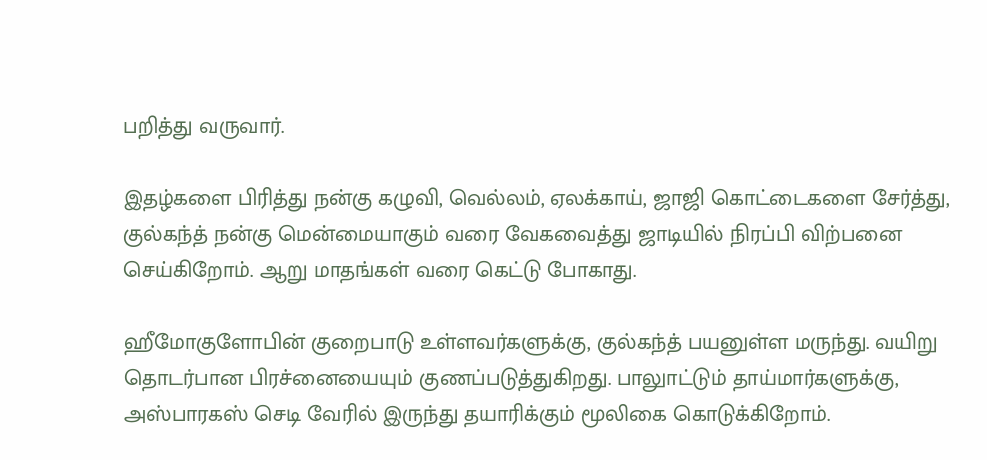பறித்து வருவார்.

இதழ்களை பிரித்து நன்கு கழுவி, வெல்லம், ஏலக்காய், ஜாஜி கொட்டைகளை சேர்த்து, குல்கந்த் நன்கு மென்மையாகும் வரை வேகவைத்து ஜாடியில் நிரப்பி விற்பனை செய்கிறோம். ஆறு மாதங்கள் வரை கெட்டு போகாது.

ஹீமோகுளோபின் குறைபாடு உள்ளவர்களுக்கு, குல்கந்த் பயனுள்ள மருந்து. வயிறு தொடர்பான பிரச்னையையும் குணப்படுத்துகிறது. பாலுாட்டும் தாய்மார்களுக்கு, அஸ்பாரகஸ் செடி வேரில் இருந்து தயாரிக்கும் மூலிகை கொடுக்கிறோம்.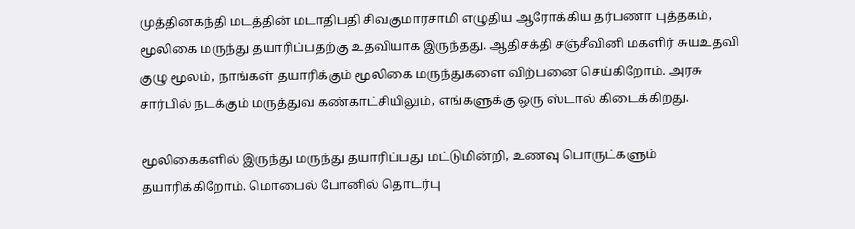முத்தினகந்தி மடத்தின் மடாதிபதி சிவகுமாரசாமி எழுதிய ஆரோக்கிய தர்பணா புத்தகம், மூலிகை மருந்து தயாரிப்பதற்கு உதவியாக இருந்தது. ஆதிசக்தி சஞ்சீவினி மகளிர் சுயஉதவி குழு மூலம், நாங்கள் தயாரிக்கும் மூலிகை மருந்துகளை விற்பனை செய்கிறோம். அரசு சார்பில் நடக்கும் மருத்துவ கண்காட்சியிலும், எங்களுக்கு ஒரு ஸ்டால் கிடைக்கிறது.

மூலிகைகளில் இருந்து மருந்து தயாரிப்பது மட்டுமின்றி, உணவு பொருட்களும் தயாரிக்கிறோம். மொபைல் போனில் தொடர்பு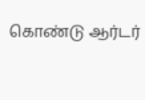கொண்டு ஆர்டர்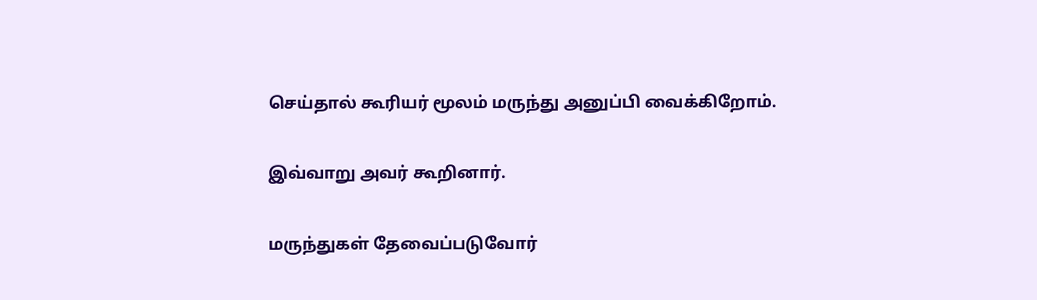செய்தால் கூரியர் மூலம் மருந்து அனுப்பி வைக்கிறோம்.

இவ்வாறு அவர் கூறினார்.

மருந்துகள் தேவைப்படுவோர்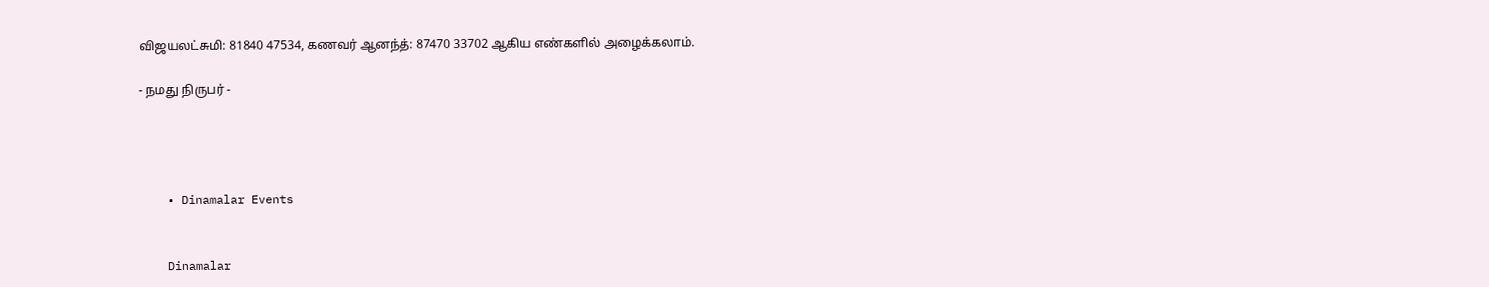விஜயலட்சுமி: 81840 47534, கணவர் ஆனந்த்: 87470 33702 ஆகிய எண்களில் அழைக்கலாம்.

- நமது நிருபர் -




    • Dinamalar Events


    Dinamalar